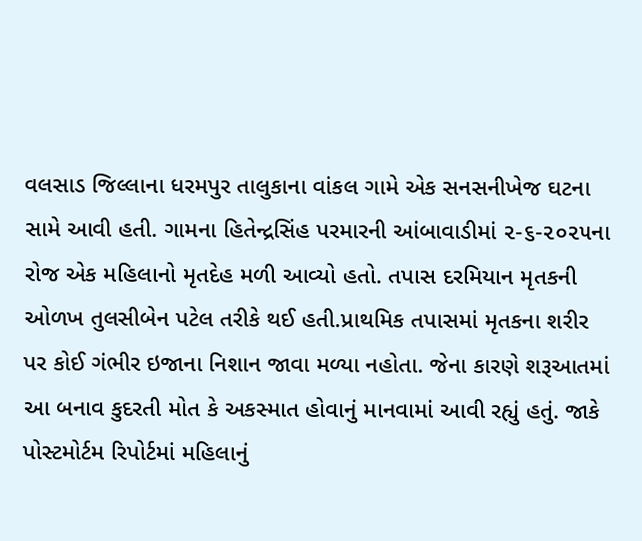વલસાડ જિલ્લાના ધરમપુર તાલુકાના વાંકલ ગામે એક સનસનીખેજ ઘટના સામે આવી હતી. ગામના હિતેન્દ્રસિંહ પરમારની આંબાવાડીમાં ૨-૬-૨૦૨૫ના રોજ એક મહિલાનો મૃતદેહ મળી આવ્યો હતો. તપાસ દરમિયાન મૃતકની ઓળખ તુલસીબેન પટેલ તરીકે થઈ હતી.પ્રાથમિક તપાસમાં મૃતકના શરીર પર કોઈ ગંભીર ઇજાના નિશાન જાવા મળ્યા નહોતા. જેના કારણે શરૂઆતમાં આ બનાવ કુદરતી મોત કે અકસ્માત હોવાનું માનવામાં આવી રહ્યું હતું. જાકે પોસ્ટમોર્ટમ રિપોર્ટમાં મહિલાનું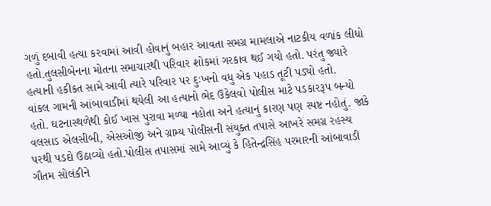ગળું દબાવી હત્યા કરવામાં આવી હોવાનું બહાર આવતા સમગ્ર મામલાએ નાટકીય વળાંક લીધો હતો.તુલસીબેનના મોતના સમાચારથી પરિવાર શોકમાં ગરકાવ થઈ ગયો હતો. પરંતુ જ્યારે હત્યાની હકીકત સામે આવી ત્યારે પરિવાર પર દુઃખનો વધુ એક પહાડ તૂટી પડ્યો હતો.
વાંકલ ગામની આંબાવાડીમાં થયેલી આ હત્યાનો ભેદ ઉકેલવો પોલીસ માટે પડકારરૂપ બન્યો હતો. ઘટનાસ્થળેથી કોઈ ખાસ પુરાવા મળ્યા નહોતા અને હત્યાનું કારણ પણ સ્પષ્ટ નહોતું. જાકે વલસાડ એલસીબી, એસઓજી અને ગ્રામ્ય પોલીસની સંયુક્ત તપાસે આખરે સમગ્ર રહસ્ય પરથી પડદો ઉઠાવ્યો હતો.પોલીસ તપાસમાં સામે આવ્યું કે હિતેન્દ્રસિંહ પરમારની આંબાવાડી ગૌતમ સોલંકીને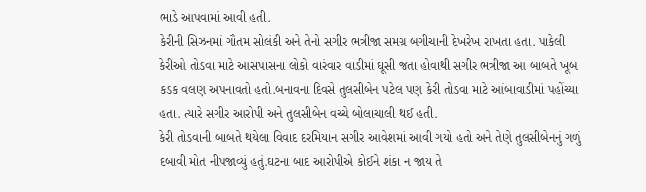ભાડે આપવામાં આવી હતી.
કેરીની સિઝનમાં ગૌતમ સોલંકી અને તેનો સગીર ભત્રીજા સમગ્ર બગીચાની દેખરેખ રાખતા હતા. પાકેલી કેરીઓ તોડવા માટે આસપાસના લોકો વારંવાર વાડીમાં ઘૂસી જતા હોવાથી સગીર ભત્રીજા આ બાબતે ખૂબ કડક વલણ અપનાવતો હતો.બનાવના દિવસે તુલસીબેન પટેલ પણ કેરી તોડવા માટે આંબાવાડીમાં પહોંચ્યા હતા. ત્યારે સગીર આરોપી અને તુલસીબેન વચ્ચે બોલાચાલી થઈ હતી.
કેરી તોડવાની બાબતે થયેલા વિવાદ દરમિયાન સગીર આવેશમાં આવી ગયો હતો અને તેણે તુલસીબેનનું ગળું દબાવી મોત નીપજાવ્યું હતું.ઘટના બાદ આરોપીએ કોઈને શંકા ન જાય તે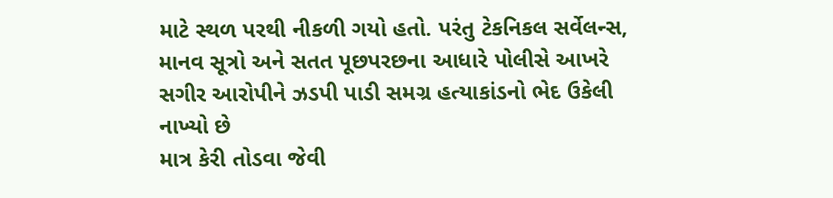માટે સ્થળ પરથી નીકળી ગયો હતો. પરંતુ ટેકનિકલ સર્વેલન્સ, માનવ સૂત્રો અને સતત પૂછપરછના આધારે પોલીસે આખરે સગીર આરોપીને ઝડપી પાડી સમગ્ર હત્યાકાંડનો ભેદ ઉકેલી નાખ્યો છે
માત્ર કેરી તોડવા જેવી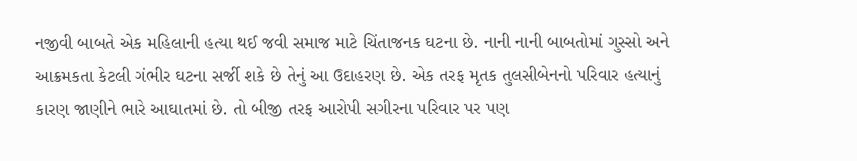નજીવી બાબતે એક મહિલાની હત્યા થઈ જવી સમાજ માટે ચિંતાજનક ઘટના છે. નાની નાની બાબતોમાં ગુસ્સો અને આક્રમકતા કેટલી ગંભીર ઘટના સર્જી શકે છે તેનું આ ઉદાહરણ છે. એક તરફ મૃતક તુલસીબેનનો પરિવાર હત્યાનું કારણ જાણીને ભારે આઘાતમાં છે. તો બીજી તરફ આરોપી સગીરના પરિવાર પર પણ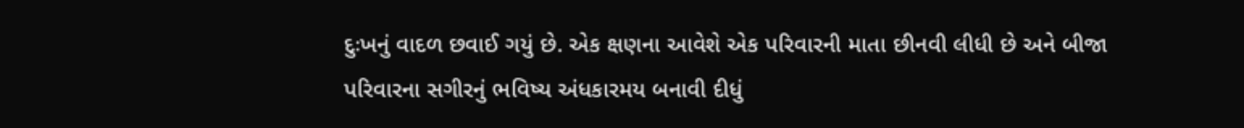દુઃખનું વાદળ છવાઈ ગયું છે. એક ક્ષણના આવેશે એક પરિવારની માતા છીનવી લીધી છે અને બીજા પરિવારના સગીરનું ભવિષ્ય અંધકારમય બનાવી દીધું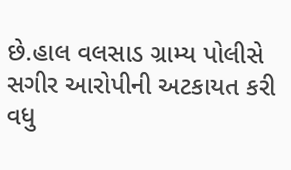છે.હાલ વલસાડ ગ્રામ્ય પોલીસે સગીર આરોપીની અટકાયત કરી વધુ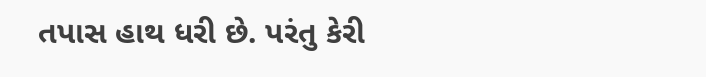તપાસ હાથ ધરી છે. પરંતુ કેરી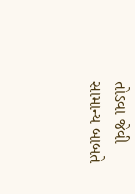તોડવા જેવી સામાન્ય બાબતે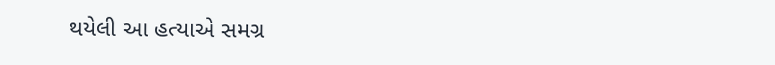થયેલી આ હત્યાએ સમગ્ર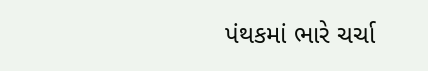પંથકમાં ભારે ચર્ચા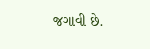જગાવી છે.